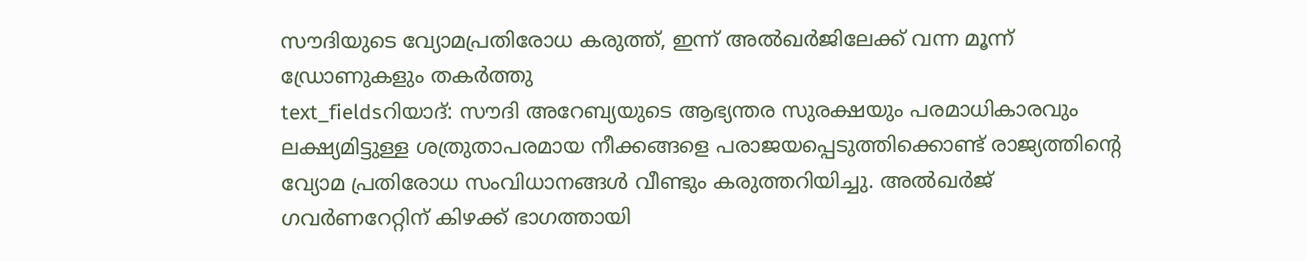സൗദിയുടെ വ്യോമപ്രതിരോധ കരുത്ത്, ഇന്ന് അൽഖർജിലേക്ക് വന്ന മൂന്ന് ഡ്രോണുകളും തകർത്തു
text_fieldsറിയാദ്: സൗദി അറേബ്യയുടെ ആഭ്യന്തര സുരക്ഷയും പരമാധികാരവും ലക്ഷ്യമിട്ടുള്ള ശത്രുതാപരമായ നീക്കങ്ങളെ പരാജയപ്പെടുത്തിക്കൊണ്ട് രാജ്യത്തിന്റെ വ്യോമ പ്രതിരോധ സംവിധാനങ്ങൾ വീണ്ടും കരുത്തറിയിച്ചു. അൽഖർജ് ഗവർണറേറ്റിന് കിഴക്ക് ഭാഗത്തായി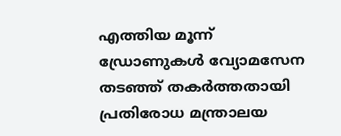എത്തിയ മൂന്ന് ഡ്രോണുകൾ വ്യോമസേന തടഞ്ഞ് തകർത്തതായി പ്രതിരോധ മന്ത്രാലയ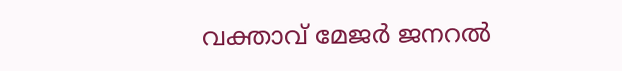വക്താവ് മേജർ ജനറൽ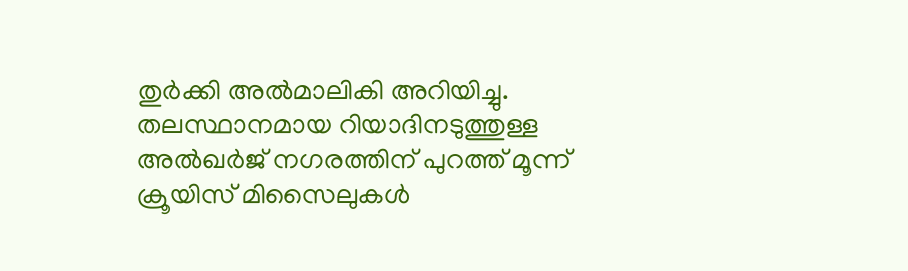തുർക്കി അൽമാലികി അറിയിച്ചു.
തലസ്ഥാനമായ റിയാദിനടുത്തുള്ള അൽഖർജ് നഗരത്തിന് പുറത്ത് മൂന്ന് ക്രൂയിസ് മിസൈലുകൾ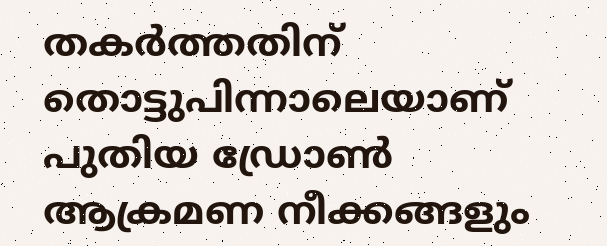തകർത്തതിന് തൊട്ടുപിന്നാലെയാണ് പുതിയ ഡ്രോൺ ആക്രമണ നീക്കങ്ങളും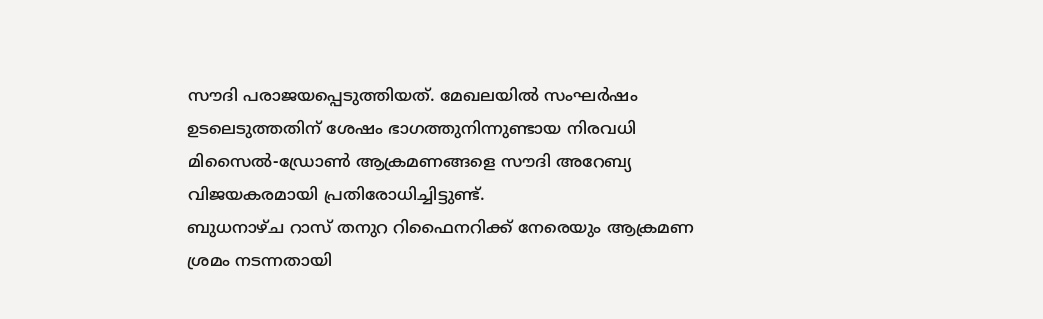സൗദി പരാജയപ്പെടുത്തിയത്. മേഖലയിൽ സംഘർഷം ഉടലെടുത്തതിന് ശേഷം ഭാഗത്തുനിന്നുണ്ടായ നിരവധി മിസൈൽ-ഡ്രോൺ ആക്രമണങ്ങളെ സൗദി അറേബ്യ വിജയകരമായി പ്രതിരോധിച്ചിട്ടുണ്ട്.
ബുധനാഴ്ച റാസ് തനുറ റിഫൈനറിക്ക് നേരെയും ആക്രമണ ശ്രമം നടന്നതായി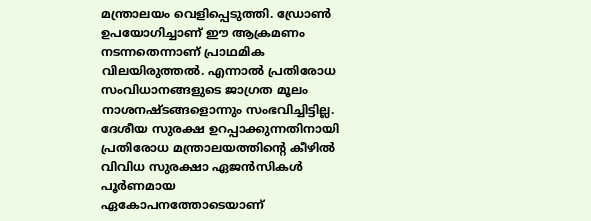മന്ത്രാലയം വെളിപ്പെടുത്തി. ഡ്രോൺ ഉപയോഗിച്ചാണ് ഈ ആക്രമണം നടന്നതെന്നാണ് പ്രാഥമിക വിലയിരുത്തൽ. എന്നാൽ പ്രതിരോധ സംവിധാനങ്ങളുടെ ജാഗ്രത മൂലം നാശനഷ്ടങ്ങളൊന്നും സംഭവിച്ചിട്ടില്ല.
ദേശീയ സുരക്ഷ ഉറപ്പാക്കുന്നതിനായി പ്രതിരോധ മന്ത്രാലയത്തിന്റെ കീഴിൽ വിവിധ സുരക്ഷാ ഏജൻസികൾ പൂർണമായ ഏകോപനത്തോടെയാണ്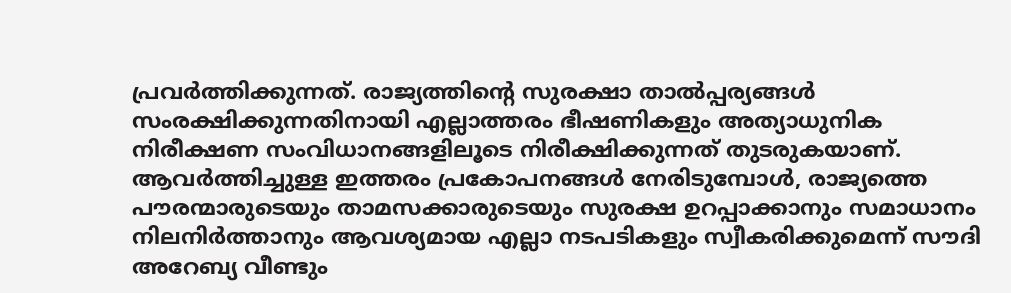പ്രവർത്തിക്കുന്നത്. രാജ്യത്തിന്റെ സുരക്ഷാ താൽപ്പര്യങ്ങൾ സംരക്ഷിക്കുന്നതിനായി എല്ലാത്തരം ഭീഷണികളും അത്യാധുനിക നിരീക്ഷണ സംവിധാനങ്ങളിലൂടെ നിരീക്ഷിക്കുന്നത് തുടരുകയാണ്.
ആവർത്തിച്ചുള്ള ഇത്തരം പ്രകോപനങ്ങൾ നേരിടുമ്പോൾ, രാജ്യത്തെ പൗരന്മാരുടെയും താമസക്കാരുടെയും സുരക്ഷ ഉറപ്പാക്കാനും സമാധാനം നിലനിർത്താനും ആവശ്യമായ എല്ലാ നടപടികളും സ്വീകരിക്കുമെന്ന് സൗദി അറേബ്യ വീണ്ടും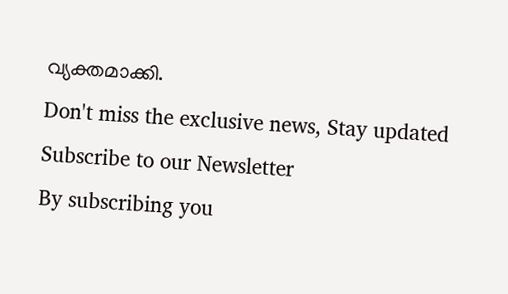വ്യക്തമാക്കി.
Don't miss the exclusive news, Stay updated
Subscribe to our Newsletter
By subscribing you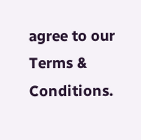agree to our Terms & Conditions.